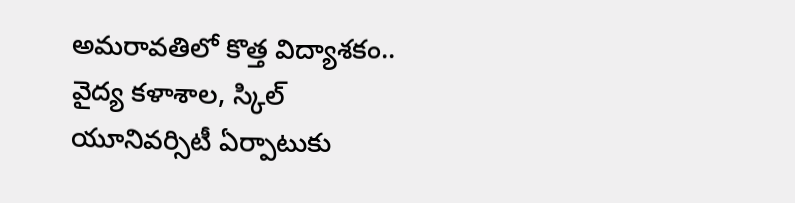అమరావతిలో కొత్త విద్యాశకం.. వైద్య కళాశాల, స్కిల్ యూనివర్సిటీ ఏర్పాటుకు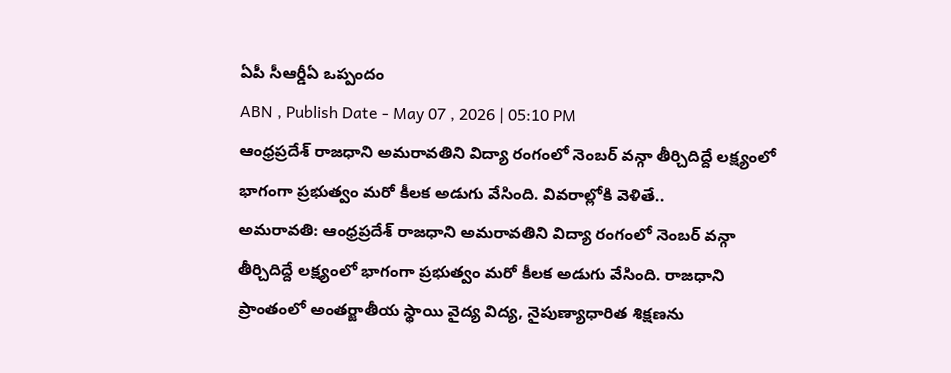ఏపీ సీఆర్డీఏ ఒప్పందం
ABN , Publish Date - May 07 , 2026 | 05:10 PM
ఆంధ్రప్రదేశ్ రాజధాని అమరావతిని విద్యా రంగంలో నెంబర్ వన్గా తీర్చిదిద్దే లక్ష్యంలో భాగంగా ప్రభుత్వం మరో కీలక అడుగు వేసింది. వివరాల్లోకి వెళితే..
అమరావతి: ఆంధ్రప్రదేశ్ రాజధాని అమరావతిని విద్యా రంగంలో నెంబర్ వన్గా తీర్చిదిద్దే లక్ష్యంలో భాగంగా ప్రభుత్వం మరో కీలక అడుగు వేసింది. రాజధాని ప్రాంతంలో అంతర్జాతీయ స్థాయి వైద్య విద్య, నైపుణ్యాధారిత శిక్షణను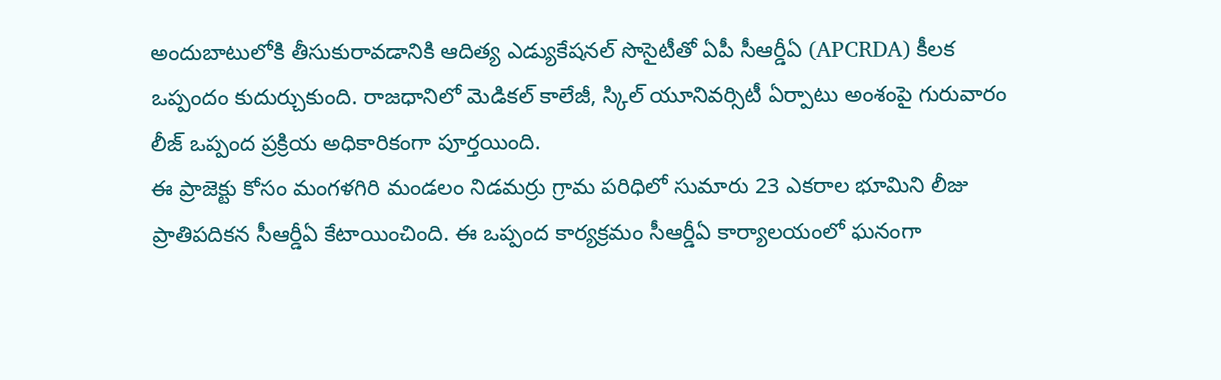అందుబాటులోకి తీసుకురావడానికి ఆదిత్య ఎడ్యుకేషనల్ సొసైటీతో ఏపీ సీఆర్డీఏ (APCRDA) కీలక ఒప్పందం కుదుర్చుకుంది. రాజధానిలో మెడికల్ కాలేజీ, స్కిల్ యూనివర్సిటీ ఏర్పాటు అంశంపై గురువారం లీజ్ ఒప్పంద ప్రక్రియ అధికారికంగా పూర్తయింది.
ఈ ప్రాజెక్టు కోసం మంగళగిరి మండలం నిడమర్రు గ్రామ పరిధిలో సుమారు 23 ఎకరాల భూమిని లీజు ప్రాతిపదికన సీఆర్డీఏ కేటాయించింది. ఈ ఒప్పంద కార్యక్రమం సీఆర్డీఏ కార్యాలయంలో ఘనంగా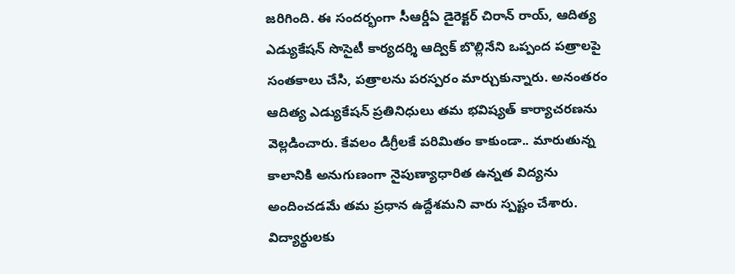జరిగింది. ఈ సందర్భంగా సీఆర్డీఏ డైరెక్టర్ చిరాన్ రాయ్, ఆదిత్య ఎడ్యుకేషన్ సొసైటీ కార్యదర్శి ఆద్విక్ బొల్లినేని ఒప్పంద పత్రాలపై సంతకాలు చేసి, పత్రాలను పరస్పరం మార్చుకున్నారు. అనంతరం ఆదిత్య ఎడ్యుకేషన్ ప్రతినిధులు తమ భవిష్యత్ కార్యాచరణను వెల్లడించారు. కేవలం డిగ్రీలకే పరిమితం కాకుండా.. మారుతున్న కాలానికి అనుగుణంగా నైపుణ్యాధారిత ఉన్నత విద్యను అందించడమే తమ ప్రధాన ఉద్దేశమని వారు స్పష్టం చేశారు. విద్యార్థులకు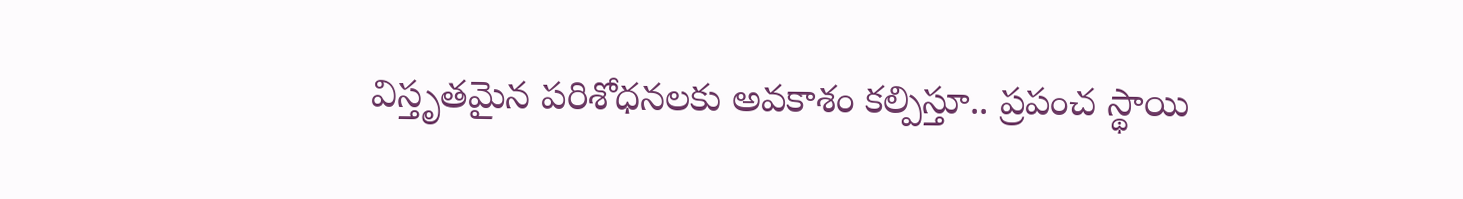విస్తృతమైన పరిశోధనలకు అవకాశం కల్పిస్తూ.. ప్రపంచ స్థాయి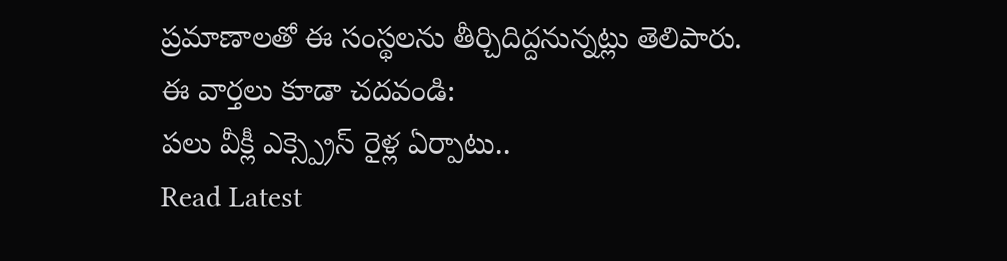ప్రమాణాలతో ఈ సంస్థలను తీర్చిదిద్దనున్నట్లు తెలిపారు.
ఈ వార్తలు కూడా చదవండి:
పలు వీక్లీ ఎక్స్ప్రెస్ రైళ్ల ఏర్పాటు..
Read Latest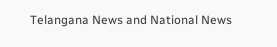Telangana News and National News